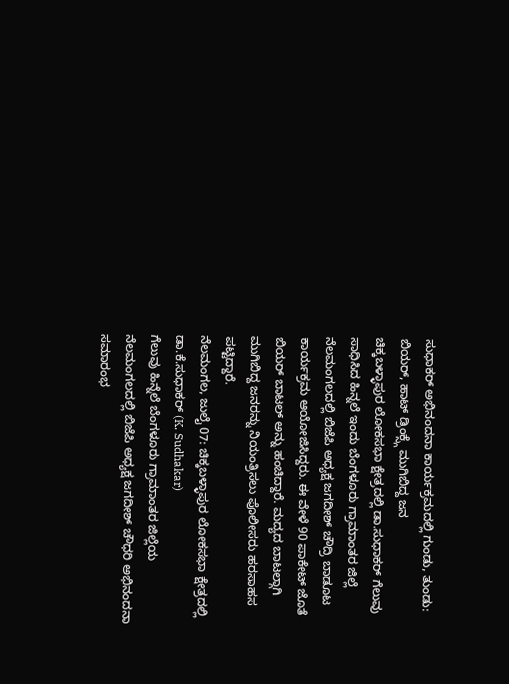ಸುಧಾಕರ್ ಅಭಿನಂದನಾ ಕಾರ್ಯಕ್ರಮದಲ್ಲಿ ಗುಂಡು, ತುಂಡು: ಬಿಯರ್, ಹಾಟ್ ಡ್ರಿಂಕ್ಸ್ಗೆ ಮುಗಿಬಿದ್ದ ಜನ
ಚಿಕ್ಕಬಳ್ಳಾಪುರ ಲೋಕಸಭಾ ಕ್ಷೇತ್ರದಲ್ಲಿ ಡಾ.ಸುಧಾಕರ್ ಗೆಲುವು ಸಾಧಿಸಿದ ಹಿನ್ನಲೆ ಇಂದು ಬೆಂಗಳೂರು ಗ್ರಾಮಾಂತರ ಜಿಲ್ಲೆ ನೆಲಮಂಗಲದಲ್ಲಿ ಬಿಜೆಪಿ ಅಧ್ಯಕ್ಷ ಜಗದೀಶ್ ಚೌದ್ರಿ ಬಾಡೂಟ ಕಾರ್ಯಕ್ರಮ ಆಯೋಜಿಸಿದ್ದರು. ಈ ವೇಳೆ 90 ಪಾಕೇಟ್ ಜೊತೆ ಬಿಯರ್ ಬಾಟಲ್ ಅನ್ನು ಹಂಚಿದ್ದಾರೆ. ಮದ್ಯದ ಬಾಟಲ್ಗಾಗಿ ಮುಗಿಬಿದ್ದ ಜನರನ್ನು ನಿಯಂತ್ರಿಸಲು ಪೊಲೀಸರು ಹರಸಾಹಸ ಪಟ್ಟಿದ್ದಾರೆ.
ನೆಲಮಂಗಲ, ಜುಲೈ 07: ಚಿಕ್ಕಬಳ್ಳಾಪುರ ಲೋಕಸಭಾ ಕ್ಷೇತ್ರದಲ್ಲಿ ಡಾ.ಕೆ.ಸುಧಾಕರ್ (K. Sudhakar)
ಗೆಲುವು ಹಿನ್ನೆಲೆ ಬೆಂಗಳೂರು ಗ್ರಾಮಾಂತರ ಜಿಲ್ಲೆಯ ನೆಲಮಂಗಲದಲ್ಲಿ ಬಿಜೆಪಿ ಅಧ್ಯಕ್ಷ ಜಗದೀಶ್ ಚೌಧರಿ ಅಭಿನಂದನಾ ಸಮಾರಂಭ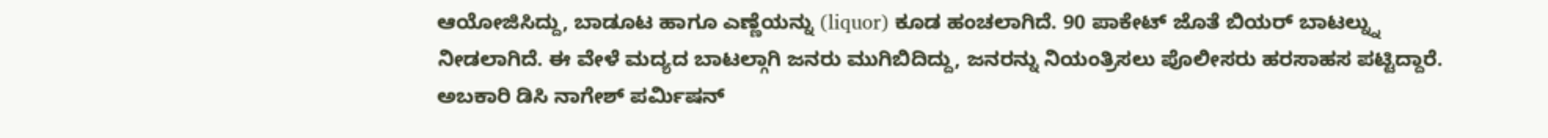ಆಯೋಜಿಸಿದ್ದು, ಬಾಡೂಟ ಹಾಗೂ ಎಣ್ಣೆಯನ್ನು (liquor) ಕೂಡ ಹಂಚಲಾಗಿದೆ. 90 ಪಾಕೇಟ್ ಜೊತೆ ಬಿಯರ್ ಬಾಟಲ್ನ್ನು ನೀಡಲಾಗಿದೆ. ಈ ವೇಳೆ ಮದ್ಯದ ಬಾಟಲ್ಗಾಗಿ ಜನರು ಮುಗಿಬಿದಿದ್ದು, ಜನರನ್ನು ನಿಯಂತ್ರಿಸಲು ಪೊಲೀಸರು ಹರಸಾಹಸ ಪಟ್ಟಿದ್ದಾರೆ. ಅಬಕಾರಿ ಡಿಸಿ ನಾಗೇಶ್ ಪರ್ಮಿಷನ್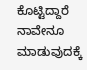ಕೊಟ್ಟಿದ್ದಾರೆ ನಾವೇನೂ ಮಾಡುವುದಕ್ಕೆ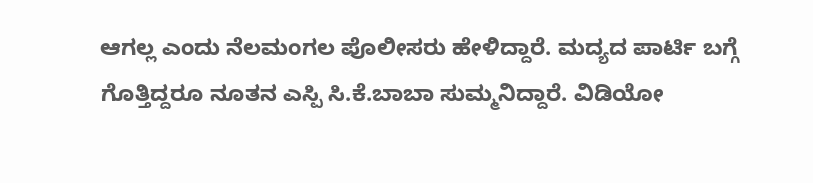ಆಗಲ್ಲ ಎಂದು ನೆಲಮಂಗಲ ಪೊಲೀಸರು ಹೇಳಿದ್ದಾರೆ. ಮದ್ಯದ ಪಾರ್ಟಿ ಬಗ್ಗೆ ಗೊತ್ತಿದ್ದರೂ ನೂತನ ಎಸ್ಪಿ ಸಿ.ಕೆ.ಬಾಬಾ ಸುಮ್ಮನಿದ್ದಾರೆ. ವಿಡಿಯೋ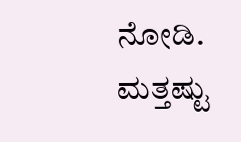ನೋಡಿ.
ಮತ್ತಷ್ಟು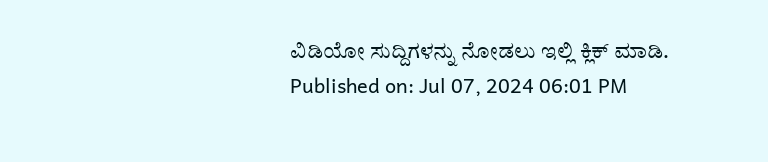ವಿಡಿಯೋ ಸುದ್ದಿಗಳನ್ನು ನೋಡಲು ಇಲ್ಲಿ ಕ್ಲಿಕ್ ಮಾಡಿ.
Published on: Jul 07, 2024 06:01 PM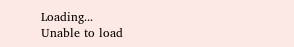Loading...
Unable to load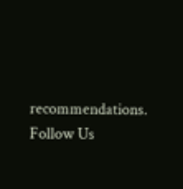recommendations.
Follow Us